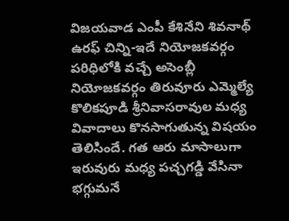విజయవాడ ఎంపీ కేశినేని శివనాథ్ ఉరఫ్ చిన్ని-ఇదే నియోజకవర్గం పరిధిలోకి వచ్చే అసెంబ్లీ నియోజకవర్గం తిరువూరు ఎమ్మెల్యే కొలికపూడి శ్రీనివాసరావుల మధ్య వివాదాలు కొనసాగుతున్న విషయం తెలిసిందే. గత ఆరు మాసాలుగా ఇరువురు మధ్య పచ్చగడ్డి వేసినా భగ్గుమనే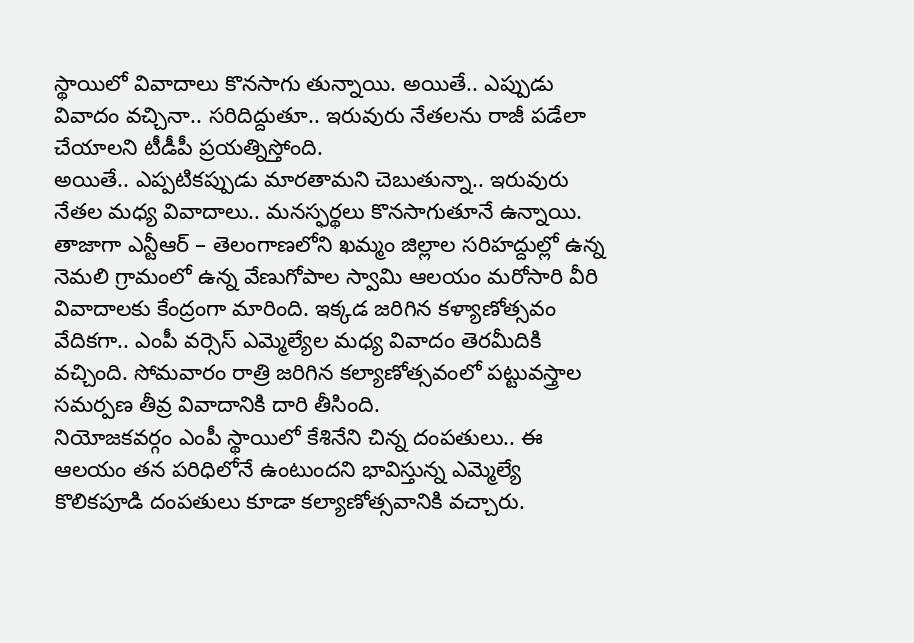స్థాయిలో వివాదాలు కొనసాగు తున్నాయి. అయితే.. ఎప్పుడు వివాదం వచ్చినా.. సరిదిద్దుతూ.. ఇరువురు నేతలను రాజీ పడేలా చేయాలని టీడీపీ ప్రయత్నిస్తోంది.
అయితే.. ఎప్పటికప్పుడు మారతామని చెబుతున్నా.. ఇరువురు నేతల మధ్య వివాదాలు.. మనస్ఫర్థలు కొనసాగుతూనే ఉన్నాయి. తాజాగా ఎన్టీఆర్ – తెలంగాణలోని ఖమ్మం జిల్లాల సరిహద్దుల్లో ఉన్న నెమలి గ్రామంలో ఉన్న వేణుగోపాల స్వామి ఆలయం మరోసారి వీరి వివాదాలకు కేంద్రంగా మారింది. ఇక్కడ జరిగిన కళ్యాణోత్సవం వేదికగా.. ఎంపీ వర్సెస్ ఎమ్మెల్యేల మధ్య వివాదం తెరమీదికి వచ్చింది. సోమవారం రాత్రి జరిగిన కల్యాణోత్సవంలో పట్టువస్త్రాల సమర్పణ తీవ్ర వివాదానికి దారి తీసింది.
నియోజకవర్గం ఎంపీ స్థాయిలో కేశినేని చిన్న దంపతులు.. ఈ ఆలయం తన పరిధిలోనే ఉంటుందని భావిస్తున్న ఎమ్మెల్యే కొలికపూడి దంపతులు కూడా కల్యాణోత్సవానికి వచ్చారు.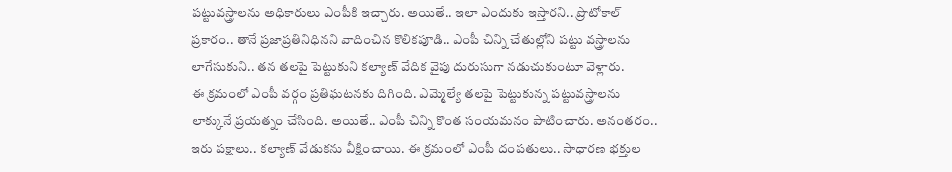పట్టువస్త్రాలను అధికారులు ఎంపీకి ఇచ్చారు. అయితే.. ఇలా ఎందుకు ఇస్తారని.. ప్రొటోకాల్ ప్రకారం.. తానే ప్రజాప్రతినిధినని వాదించిన కొలికపూడి.. ఎంపీ చిన్ని చేతుల్లోని పట్టు వస్త్రాలను లాగేసుకుని.. తన తలపై పెట్టుకుని కల్యాణ్ వేదిక వైపు దురుసుగా నడుచుకుంటూ వెళ్లారు.
ఈ క్రమంలో ఎంపీ వర్గం ప్రతిఘటనకు దిగింది. ఎమ్మెల్యే తలపై పెట్టుకున్న పట్టువస్త్రాలను లాక్కునే ప్రయత్నం చేసింది. అయితే.. ఎంపీ చిన్ని కొంత సంయమనం పాటించారు. అనంతరం.. ఇరు పక్షాలు.. కల్యాణ్ వేడుకను వీక్షించాయి. ఈ క్రమంలో ఎంపీ దంపతులు.. సాధారణ భక్తుల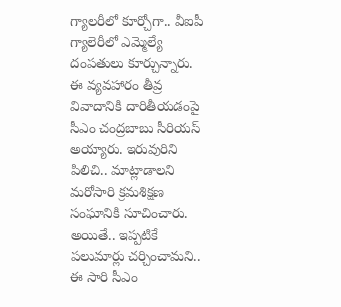గ్యాలరీలో కూర్చోగా.. వీఐపీ గ్యాలెరీలో ఎమ్మెల్యే దంపతులు కూర్చున్నారు.
ఈ వ్యవహారం తీవ్ర వివాదానికి దారితీయడంపై సీఎం చంద్రబాబు సీరియస్ అయ్యారు. ఇరువురిని పిలిచి.. మాట్లాడాలని మరోసారి క్రమశిక్షణ సంఘానికి సూచించారు. అయితే.. ఇప్పటికే పలుమార్లు చర్చించామని.. ఈ సారి సీఎం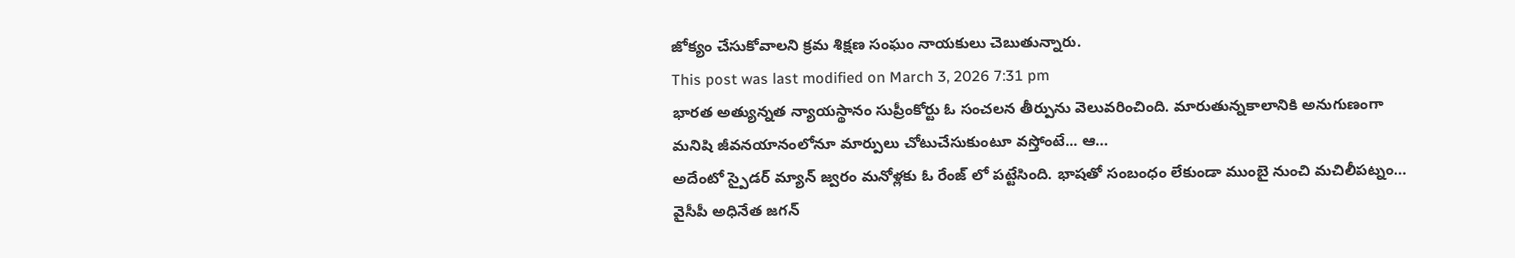జోక్యం చేసుకోవాలని క్రమ శిక్షణ సంఘం నాయకులు చెబుతున్నారు.
This post was last modified on March 3, 2026 7:31 pm
భారత అత్యున్నత న్యాయస్థానం సుప్రీంకోర్టు ఓ సంచలన తీర్పును వెలువరించింది. మారుతున్నకాలానికి అనుగుణంగా మనిషి జీవనయానంలోనూ మార్పులు చోటుచేసుకుంటూ వస్తోంటే... ఆ…
అదేంటో స్పైడర్ మ్యాన్ జ్వరం మనోళ్లకు ఓ రేంజ్ లో పట్టేసింది. భాషతో సంబంధం లేకుండా ముంబై నుంచి మచిలీపట్నం…
వైసీపీ అధినేత జగన్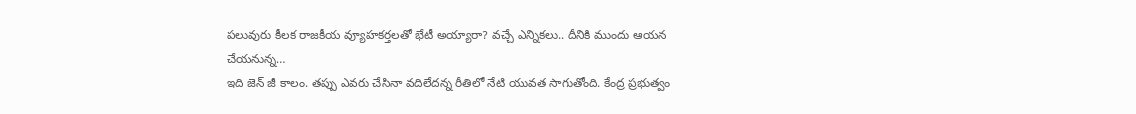పలువురు కీలక రాజకీయ వ్యూహకర్తలతో భేటీ అయ్యారా? వచ్చే ఎన్నికలు.. దీనికి ముందు ఆయన చేయనున్న…
ఇది జెన్ జీ కాలం. తప్పు ఎవరు చేసినా వదిలేదన్న రీతిలో నేటి యువత సాగుతోంది. కేంద్ర ప్రభుత్వం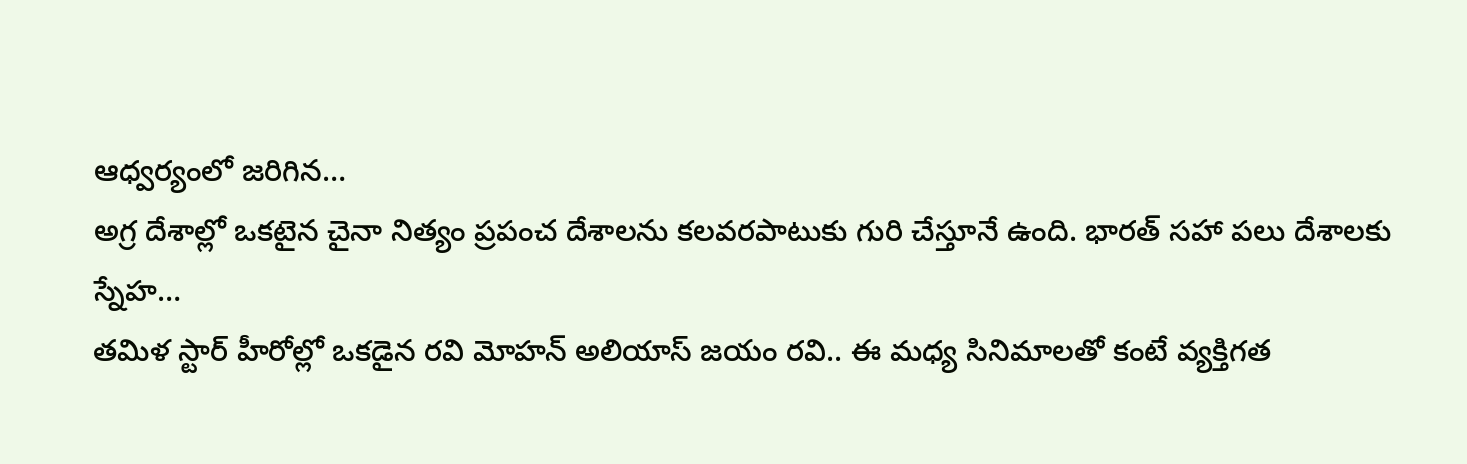ఆధ్వర్యంలో జరిగిన…
అగ్ర దేశాల్లో ఒకటైన చైనా నిత్యం ప్రపంచ దేశాలను కలవరపాటుకు గురి చేస్తూనే ఉంది. భారత్ సహా పలు దేశాలకు స్నేహ…
తమిళ స్టార్ హీరోల్లో ఒకడైన రవి మోహన్ అలియాస్ జయం రవి.. ఈ మధ్య సినిమాలతో కంటే వ్యక్తిగత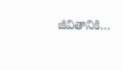జీవితానికి…